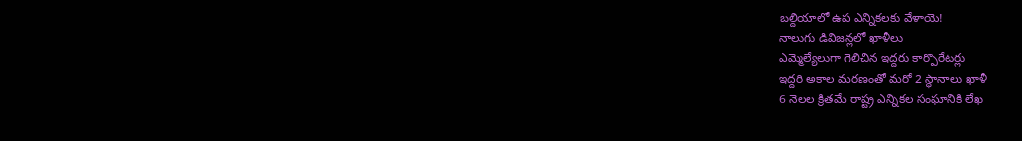బల్దియాలో ఉప ఎన్నికలకు వేళాయె!
నాలుగు డివిజన్లలో ఖాళీలు
ఎమ్మెల్యేలుగా గెలిచిన ఇద్దరు కార్పొరేటర్లు
ఇద్దరి అకాల మరణంతో మరో 2 స్థానాలు ఖాళీ
6 నెలల క్రితమే రాష్ట్ర ఎన్నికల సంఘానికి లేఖ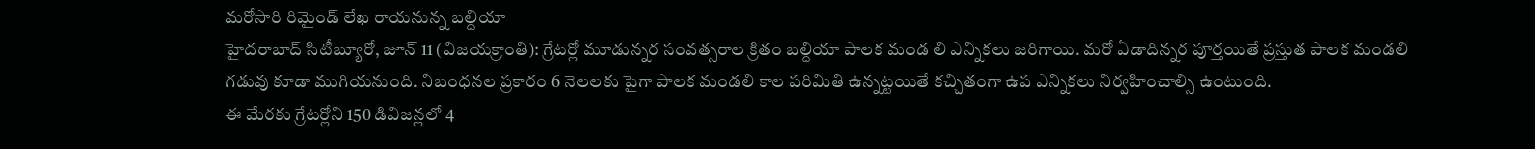మరోసారి రిమైండ్ లేఖ రాయనున్న బల్దియా
హైదరాబాద్ సిటీబ్యూరో, జూన్ 11 (విజయక్రాంతి): గ్రేటర్లో మూడున్నర సంవత్సరాల క్రితం బల్దియా పాలక మండ లి ఎన్నికలు జరిగాయి. మరో ఏడాదిన్నర పూర్తయితే ప్రస్తుత పాలక మండలి గడువు కూడా ముగియనుంది. నిబంధనల ప్రకారం 6 నెలలకు పైగా పాలక మండలి కాల పరిమితి ఉన్నట్టయితే కచ్చితంగా ఉప ఎన్నికలు నిర్వహించాల్సి ఉంటుంది.
ఈ మేరకు గ్రేటర్లోని 150 డివిజన్లలో 4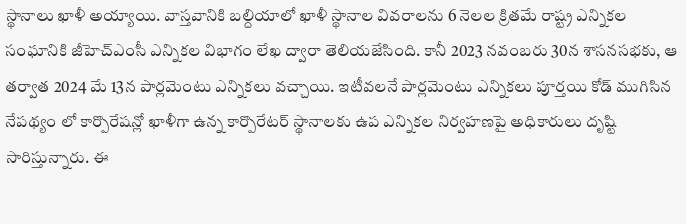స్థానాలు ఖాళీ అయ్యాయి. వాస్తవానికి బల్దియాలో ఖాళీ స్థానాల వివరాలను 6 నెలల క్రితమే రాష్ట్ర ఎన్నికల సంఘానికి జీహెచ్ఎంసీ ఎన్నికల విభాగం లేఖ ద్వారా తెలియజేసింది. కానీ 2023 నవంబరు 30న శాసనసభకు, ఆ తర్వాత 2024 మే 13న పార్లమెంటు ఎన్నికలు వచ్చాయి. ఇటీవలనే పార్లమెంటు ఎన్నికలు పూర్తయి కోడ్ ముగిసిన నేపథ్యం లో కార్పొరేషన్లో ఖాళీగా ఉన్న కార్పొరేటర్ స్థానాలకు ఉప ఎన్నికల నిర్వహణపై అధికారులు దృష్టి సారిస్తున్నారు. ఈ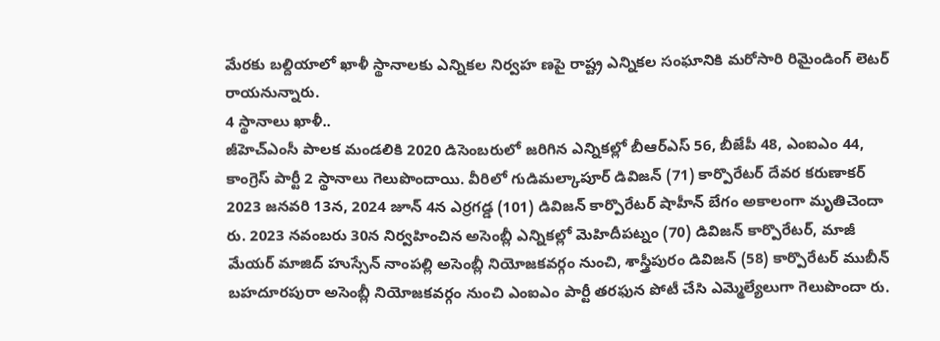మేరకు బల్దియాలో ఖాళీ స్థానాలకు ఎన్నికల నిర్వహ ణపై రాష్ట్ర ఎన్నికల సంఘానికి మరోసారి రిమైండింగ్ లెటర్ రాయనున్నారు.
4 స్థానాలు ఖాళీ..
జీహెచ్ఎంసీ పాలక మండలికి 2020 డిసెంబరులో జరిగిన ఎన్నికల్లో బీఆర్ఎస్ 56, బీజేపీ 48, ఎంఐఎం 44, కాంగ్రెస్ పార్టీ 2 స్థానాలు గెలుపొందాయి. వీరిలో గుడిమల్కాపూర్ డివిజన్ (71) కార్పొరేటర్ దేవర కరుణాకర్ 2023 జనవరి 13న, 2024 జూన్ 4న ఎర్రగడ్డ (101) డివిజన్ కార్పొరేటర్ షాహీన్ బేగం అకాలంగా మృతిచెందా రు. 2023 నవంబరు 30న నిర్వహించిన అసెంబ్లీ ఎన్నికల్లో మెహిదీపట్నం (70) డివిజన్ కార్పొరేటర్, మాజీ మేయర్ మాజిద్ హుస్సేన్ నాంపల్లి అసెంబ్లీ నియోజకవర్గం నుంచి, శాస్త్రీపురం డివిజన్ (58) కార్పొరేటర్ ముబీన్ బహదూరపురా అసెంబ్లీ నియోజకవర్గం నుంచి ఎంఐఎం పార్టీ తరఫున పోటీ చేసి ఎమ్మెల్యేలుగా గెలుపొందా రు.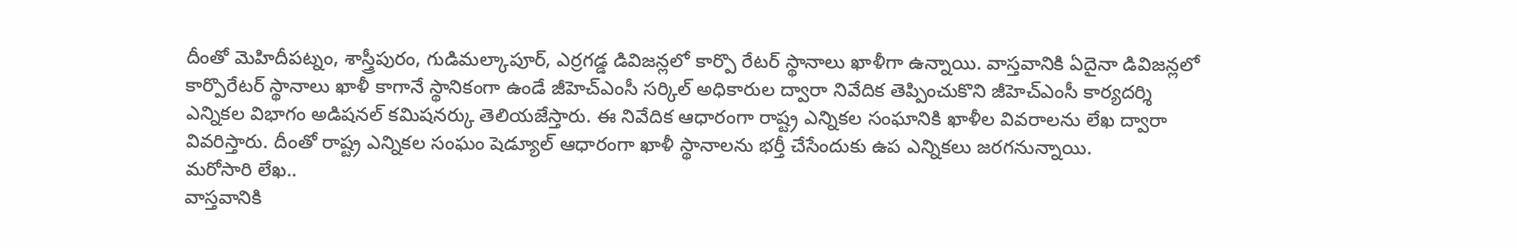దీంతో మెహిదీపట్నం, శాస్త్రీపురం, గుడిమల్కాపూర్, ఎర్రగడ్డ డివిజన్లలో కార్పొ రేటర్ స్థానాలు ఖాళీగా ఉన్నాయి. వాస్తవానికి ఏదైనా డివిజన్లలో కార్పొరేటర్ స్థానాలు ఖాళీ కాగానే స్థానికంగా ఉండే జీహెచ్ఎంసీ సర్కిల్ అధికారుల ద్వారా నివేదిక తెప్పించుకొని జీహెచ్ఎంసీ కార్యదర్శి ఎన్నికల విభాగం అడిషనల్ కమిషనర్కు తెలియజేస్తారు. ఈ నివేదిక ఆధారంగా రాష్ట్ర ఎన్నికల సంఘానికి ఖాళీల వివరాలను లేఖ ద్వారా వివరిస్తారు. దీంతో రాష్ట్ర ఎన్నికల సంఘం షెడ్యూల్ ఆధారంగా ఖాళీ స్థానాలను భర్తీ చేసేందుకు ఉప ఎన్నికలు జరగనున్నాయి.
మరోసారి లేఖ..
వాస్తవానికి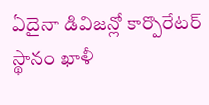ఏదైనా డివిజన్లో కార్పొరేటర్ స్థానం ఖాళీ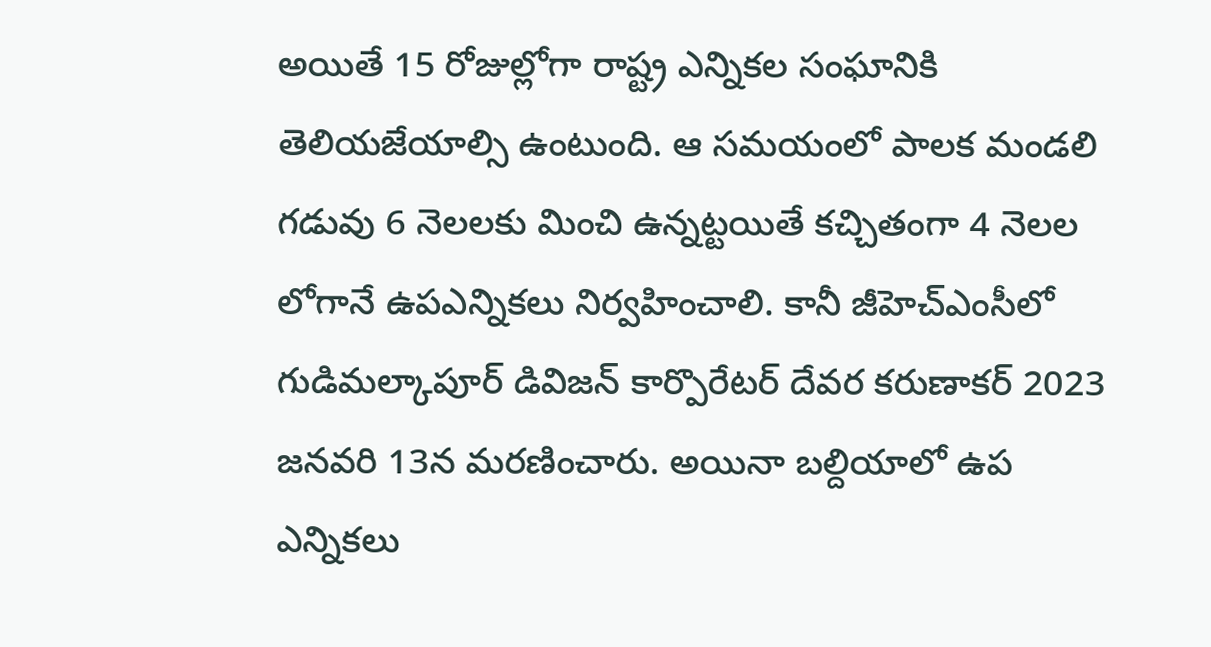అయితే 15 రోజుల్లోగా రాష్ట్ర ఎన్నికల సంఘానికి తెలియజేయాల్సి ఉంటుంది. ఆ సమయంలో పాలక మండలి గడువు 6 నెలలకు మించి ఉన్నట్టయితే కచ్చితంగా 4 నెలల లోగానే ఉపఎన్నికలు నిర్వహించాలి. కానీ జీహెచ్ఎంసీలో గుడిమల్కాపూర్ డివిజన్ కార్పొరేటర్ దేవర కరుణాకర్ 2023 జనవరి 13న మరణించారు. అయినా బల్దియాలో ఉప ఎన్నికలు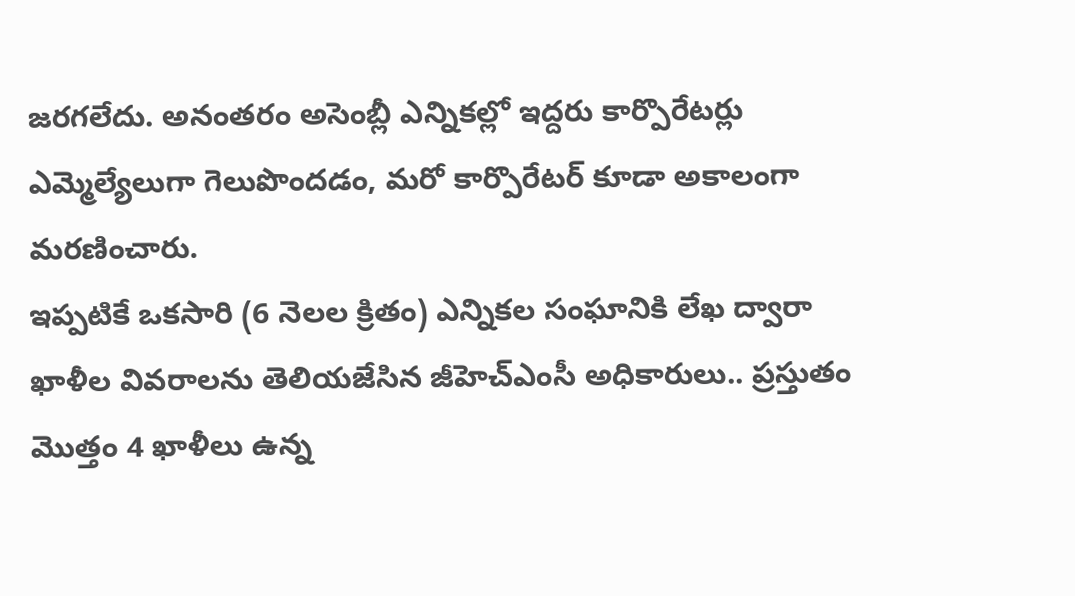జరగలేదు. అనంతరం అసెంబ్లీ ఎన్నికల్లో ఇద్దరు కార్పొరేటర్లు ఎమ్మెల్యేలుగా గెలుపొందడం, మరో కార్పొరేటర్ కూడా అకాలంగా మరణించారు.
ఇప్పటికే ఒకసారి (6 నెలల క్రితం) ఎన్నికల సంఘానికి లేఖ ద్వారా ఖాళీల వివరాలను తెలియజేసిన జీహెచ్ఎంసీ అధికారులు.. ప్రస్తుతం మొత్తం 4 ఖాళీలు ఉన్న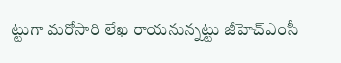ట్టుగా మరోసారి లేఖ రాయనున్నట్టు జీహెచ్ఎంసీ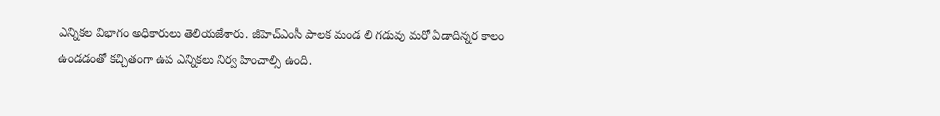ఎన్నికల విభాగం అధికారులు తెలియజేశారు. జీహెచ్ఎంసీ పాలక మండ లి గడువు మరో ఏడాదిన్నర కాలం ఉండడంతో కచ్చితంగా ఉప ఎన్నికలు నిర్వ హించాల్సి ఉంది.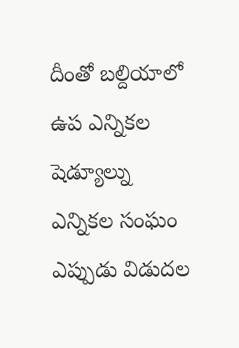దీంతో బల్దియాలో ఉప ఎన్నికల షెడ్యూల్ను ఎన్నికల సంఘం ఎప్పుడు విడుదల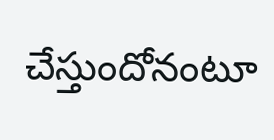చేస్తుందోనంటూ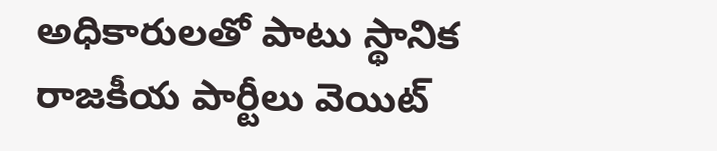అధికారులతో పాటు స్థానిక రాజకీయ పార్టీలు వెయిట్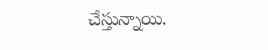చేస్తున్నాయి.